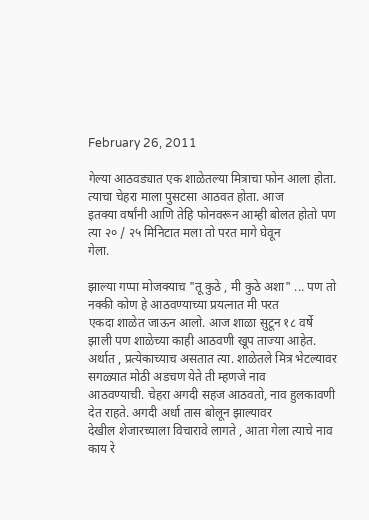February 26, 2011

गेल्या आठवड्यात एक शाळेतल्या मित्राचा फोन आला होता. त्याचा चेहरा माला पुसटसा आठवत होता. आज
इतक्या वर्षांनी आणि तेहि फोनवरून आम्ही बोलत होतो पण त्या २० / २५ मिनिटात मला तो परत मागे घेवून
गेला.

झाल्या गप्पा मोजक्याच "तू कुठे , मी कुठे अशा" ... पण तो नक्की कोण हे आठवण्याच्या प्रयत्नात मी परत
एकदा शाळेत जाऊन आलो. आज शाळा सुटून १८ वर्षे झाली पण शाळेच्या काही आठवणी खूप ताज्या आहेत.
अर्थात , प्रत्येकाच्याच असतात त्या. शाळेतले मित्र भेटल्यावर सगळ्यात मोठी अडचण येते ती म्हणजे नाव
आठवण्याची. चेहरा अगदी सहज आठवतो, नाव हुलकावणी देत राहते. अगदी अर्धा तास बोलून झाल्यावर
देखील शेजारच्याला विचारावे लागते , आता गेला त्याचे नाव काय रे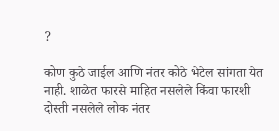?

कोण कुठे जाईल आणि नंतर कोठे भेटेल सांगता येत नाही. शाळेत फारसे माहित नसलेले किंवा फारशी दोस्ती नसलेले लोक नंतर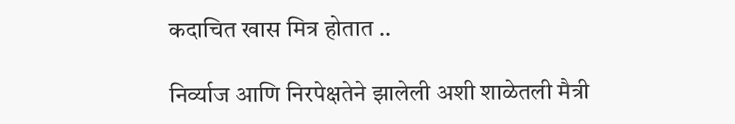कदाचित खास मित्र होतात ..

निर्व्याज आणि निरपेक्षतेने झालेली अशी शाळेतली मैत्री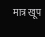मात्र खूप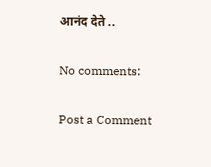आनंद देते ..

No comments:

Post a Comment